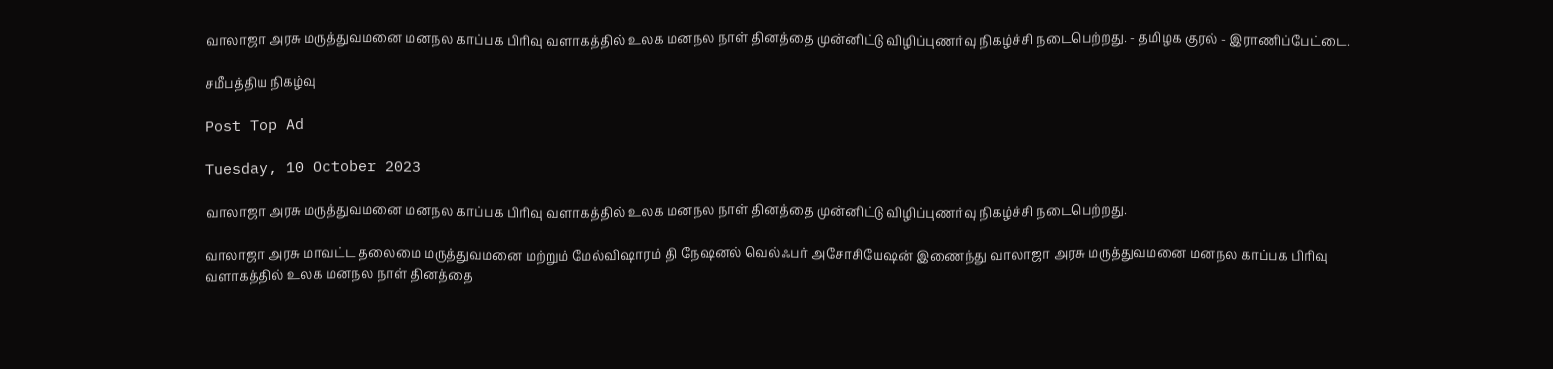வாலாஜா அரசு மருத்துவமனை மனநல காப்பக பிரிவு வளாகத்தில் உலக மனநல நாள் தினத்தை முன்னிட்டு விழிப்புணர்வு நிகழ்ச்சி நடைபெற்றது. - தமிழக குரல் - இராணிப்பேட்டை.

சமீபத்திய நிகழ்வு

Post Top Ad

Tuesday, 10 October 2023

வாலாஜா அரசு மருத்துவமனை மனநல காப்பக பிரிவு வளாகத்தில் உலக மனநல நாள் தினத்தை முன்னிட்டு விழிப்புணர்வு நிகழ்ச்சி நடைபெற்றது.

வாலாஜா அரசு மாவட்ட தலைமை மருத்துவமனை மற்றும் மேல்விஷாரம் தி நேஷனல் வெல்ஃபர் அசோசியேஷன் இணைந்து வாலாஜா அரசு மருத்துவமனை மனநல காப்பக பிரிவு வளாகத்தில் உலக மனநல நாள் தினத்தை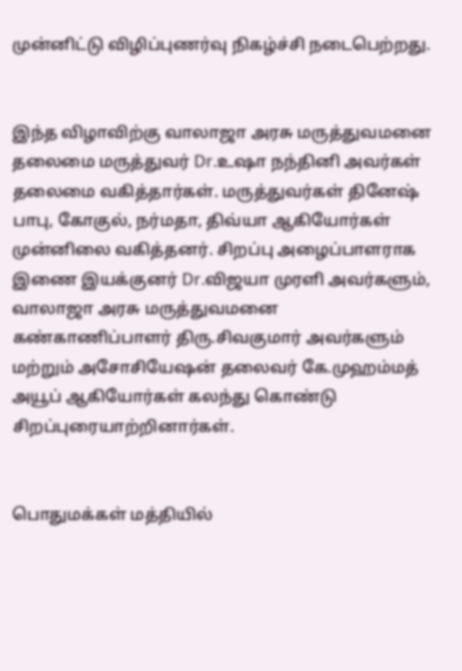முன்னிட்டு விழிப்புணர்வு நிகழ்ச்சி நடைபெற்றது.


இந்த விழாவிற்கு வாலாஜா அரசு மருத்துவமனை தலைமை மருத்துவர் Dr.உஷா நந்தினி அவர்கள் தலைமை வகித்தார்கள். மருத்துவர்கள் தினேஷ் பாபு, கோகுல், நர்மதா, திவ்யா ஆகியோர்கள் முன்னிலை வகித்தனர். சிறப்பு அழைப்பாளராக இணை இயக்குனர் Dr.விஜயா முரளி அவர்களும், வாலாஜா அரசு மருத்துவமனை கண்காணிப்பாளர் திரு.சிவகுமார் அவர்களும் மற்றும் அசோசியேஷன் தலைவர் கே.முஹம்மத் அயூப் ஆகியோர்கள் கலந்து கொண்டு சிறப்புரையாற்றினார்கள்.


பொதுமக்கள் மத்தியில்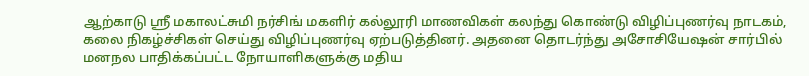ஆற்காடு ஸ்ரீ மகாலட்சுமி நர்சிங் மகளிர் கல்லூரி மாணவிகள் கலந்து கொண்டு விழிப்புணர்வு நாடகம், கலை நிகழ்ச்சிகள் செய்து விழிப்புணர்வு ஏற்படுத்தினர். அதனை தொடர்ந்து அசோசியேஷன் சார்பில் மனநல பாதிக்கப்பட்ட நோயாளிகளுக்கு மதிய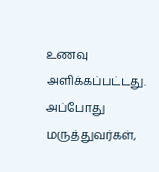உணவு அளிக்கப்பட்டது. அப்போது மருத்துவர்கள்,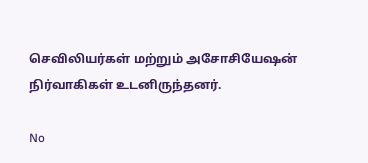செவிலியர்கள் மற்றும் அசோசியேஷன் நிர்வாகிகள் உடனிருந்தனர்.

No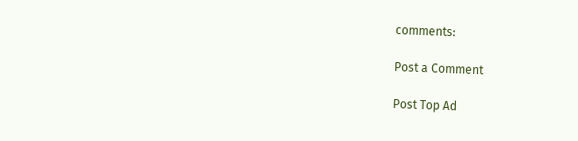comments:

Post a Comment

Post Top Ad